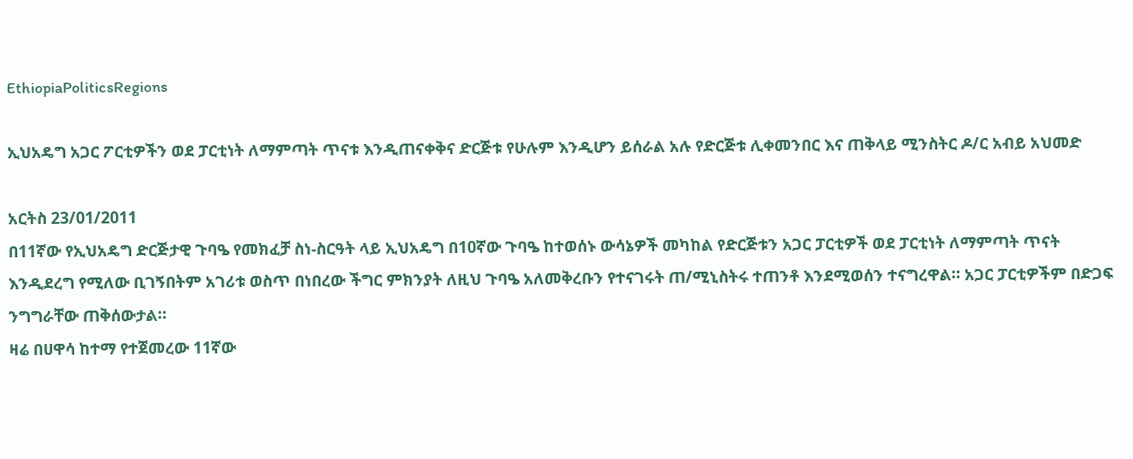EthiopiaPoliticsRegions

ኢህአዴግ አጋር ፖርቲዎችን ወደ ፓርቲነት ለማምጣት ጥናቱ እንዲጠናቀቅና ድርጅቱ የሁሉም እንዲሆን ይሰራል አሉ የድርጅቱ ሊቀመንበር እና ጠቅላይ ሚንስትር ዶ/ር አብይ አህመድ

አርትስ 23/01/2011
በ11ኛው የኢህአዴግ ድርጅታዊ ጉባዔ የመክፈቻ ስነ-ስርዓት ላይ ኢህአዴግ በ10ኛው ጉባዔ ከተወሰኑ ውሳኔዎች መካከል የድርጅቱን አጋር ፓርቲዎች ወደ ፓርቲነት ለማምጣት ጥናት እንዲደረግ የሚለው ቢገኝበትም አገሪቱ ወስጥ በነበረው ችግር ምክንያት ለዚህ ጉባዔ አለመቅረቡን የተናገሩት ጠ/ሚኒስትሩ ተጠንቶ እንደሚወሰን ተናግረዋል። አጋር ፓርቲዎችም በድጋፍ ንግግራቸው ጠቅሰውታል።
ዛሬ በሀዋሳ ከተማ የተጀመረው 11ኛው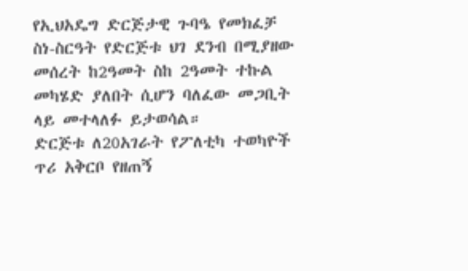የኢህአዴግ ድርጅታዊ ጉባዔ የመክፈቻ ስነ-ስርዓት የድርጅቱ ህገ ደንብ በሚያዘው መሰረት ከ2ዓመት ስከ 2ዓመት ተኩል መካሄድ ያለበት ሲሆን ባለፈው መጋቢት ላይ መተላለፉ ይታወሳል።
ድርጅቱ ለ20አገራት የፖለቲካ ተወካዮች ጥሪ አቅርቦ የዘጠኝ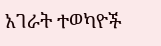አገራት ተወካዮች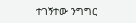ተገኝተው ንግግር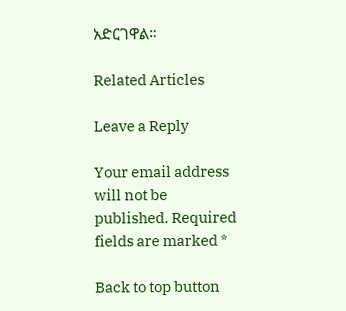አድርገዋል።

Related Articles

Leave a Reply

Your email address will not be published. Required fields are marked *

Back to top button